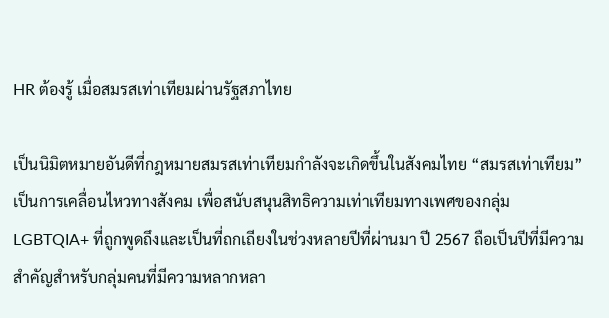HR ต้องรู้ เมื่อสมรสเท่าเทียมผ่านรัฐสภาไทย

เป็นนิมิตหมายอันดีที่กฎหมายสมรสเท่าเทียมกำลังจะเกิดขึ้นในสังคมไทย “สมรสเท่าเทียม” เป็นการเคลื่อนไหวทางสังคม เพื่อสนับสนุนสิทธิความเท่าเทียมทางเพศของกลุ่ม LGBTQIA+ ที่ถูกพูดถึงและเป็นที่ถกเถียงในช่วงหลายปีที่ผ่านมา ปี 2567 ถือเป็นปีที่มีความสำคัญสำหรับกลุ่มคนที่มีความหลากหลา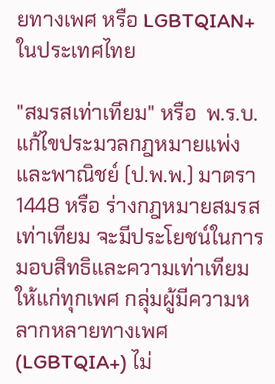ยทางเพศ หรือ LGBTQIAN+ ในประเทศไทย

"สมรสเท่าเทียม" หรือ  พ.ร.บ.แก้ไขประมวลกฎหมายแพ่งและพาณิชย์ (ป.พ.พ.) มาตรา 1448 หรือ ร่างกฎหมายสมรสเท่าเทียม จะมีประโยชน์ในการมอบสิทธิและความเท่าเทียมให้แก่ทุกเพศ กลุ่มผู้มีความหลากหลายทางเพศ (LGBTQIA+) ไม่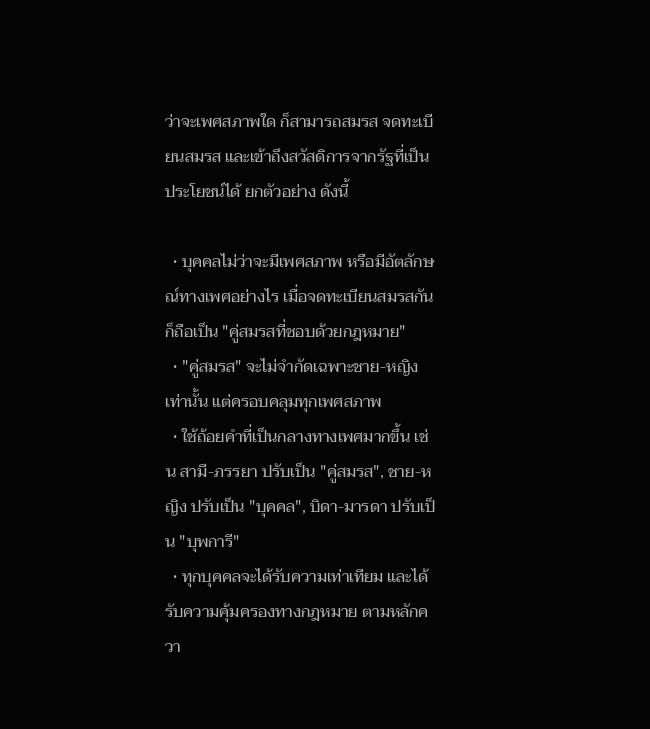ว่าจะเพศสภาพใด ก็สามารถสมรส จดทะเบียนสมรส และเข้าถึงสวัสดิการจากรัฐที่เป็นประโยชน์ได้ ยกตัวอย่าง ดังนี้

  • บุคคลไม่ว่าจะมีเพศสภาพ หรือมีอัตลักษณ์ทางเพศอย่างไร เมื่อจดทะเบียนสมรสกันก็ถือเป็น "คู่สมรสที่ชอบด้วยกฎหมาย"
  • "คู่สมรส" จะไม่จำกัดเฉพาะชาย-หญิง เท่านั้น แต่ครอบคลุมทุกเพศสภาพ
  • ใช้ถ้อยคำที่เป็นกลางทางเพศมากขึ้น เช่น สามี-ภรรยา ปรับเป็น "คู่สมรส", ชาย-หญิง ปรับเป็น "บุคคล", บิดา-มารดา ปรับเป็น "บุพการี"
  • ทุกบุคคลจะได้รับความเท่าเทียม และได้รับความคุ้มครองทางกฎหมาย ตามหลักควา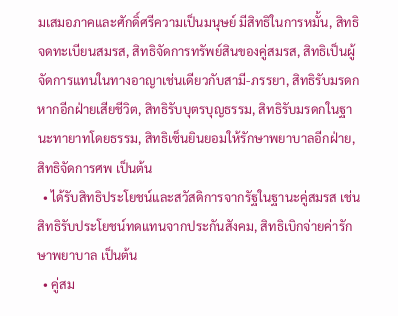มเสมอภาคและศักดิ์ศรีความเป็นมนุษย์ มีสิทธิในการหมั้น, สิทธิจดทะเบียนสมรส, สิทธิจัดการทรัพย์สินของคู่สมรส, สิทธิเป็นผู้จัดการแทนในทางอาญาเช่นเดียวกับสามี-ภรรยา, สิทธิรับมรดกหากอีกฝ่ายเสียชีวิต, สิทธิรับบุตรบุญธรรม, สิทธิรับมรดกในฐานะทายาทโดยธรรม, สิทธิเซ็นยินยอมให้รักษาพยาบาลอีกฝ่าย, สิทธิจัดการศพ เป็นต้น
  • ได้รับสิทธิประโยชน์และสวัสดิการจากรัฐในฐานะคู่สมรส เช่น สิทธิรับประโยชน์ทดแทนจากประกันสังคม, สิทธิเบิกจ่ายค่ารักษาพยาบาล เป็นต้น
  • คู่สม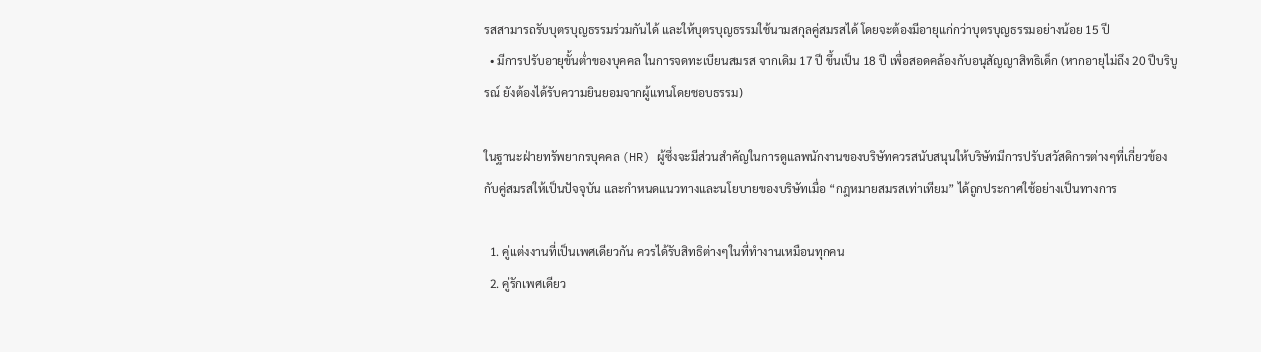รสสามารถรับบุตรบุญธรรมร่วมกันได้ และให้บุตรบุญธรรมใช้นามสกุลคู่สมรสได้ โดยจะต้องมีอายุแก่กว่าบุตรบุญธรรมอย่างน้อย 15 ปี
  • มีการปรับอายุขั้นต่ำของบุคคล ในการจดทะเบียนสมรส จากเดิม 17 ปี ขึ้นเป็น 18 ปี เพื่อสอดคล้องกับอนุสัญญาสิทธิเด็ก (หากอายุไม่ถึง 20 ปีบริบูรณ์ ยังต้องได้รับความยินยอมจากผู้แทนโดยชอบธรรม)

ในฐานะฝ่ายทรัพยากรบุคคล (HR) ผู้ซึ่งจะมีส่วนสำคัญในการดูแลพนักงานของบริษัทควรสนับสนุนให้บริษัทมีการปรับสวัสดิการต่างๆที่เกี่ยวข้องกับคู่สมรสให้เป็นปัจจุบัน และกำหนดแนวทางและนโยบายของบริษัทเมื่อ “กฎหมายสมรสเท่าเทียม” ได้ถูกประกาศใช้อย่างเป็นทางการ

  1. คู่เเต่งงานที่เป็นเพศเดียวกัน ควรได้รับสิทธิต่างๆในที่ทำงานเหมือนทุกคน
  2. คู่รักเพศเดียว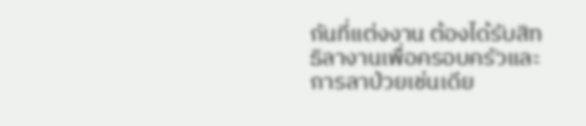กันที่แต่งงาน ต้องได้รับสิทธิลางานเพื่อครอบครัวและการลาป่วยเช่นเดีย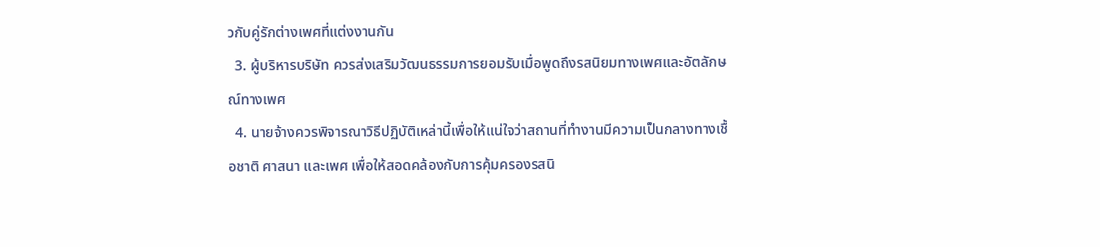วกับคู่รักต่างเพศที่แต่งงานกัน
  3. ผู้บริหารบริษัท ควรส่งเสริมวัฒนธรรมการยอมรับเมื่อพูดถึงรสนิยมทางเพศและอัตลักษณ์ทางเพศ
  4. นายจ้างควรพิจารณาวิธีปฏิบัติเหล่านี้เพื่อให้แน่ใจว่าสถานที่ทำงานมีความเป็นกลางทางเชื้อชาติ ศาสนา และเพศ เพื่อให้สอดคล้องกับการคุ้มครองรสนิ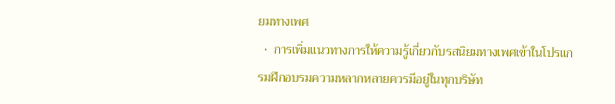ยมทางเพศ
  •  การเพิ่มแนวทางการให้ความรู้เกี่ยวกับรสนิยมทางเพศเข้าในโปรแกรมฝึกอบรมความหลากหลายควรมีอยู่ในทุกบริษัท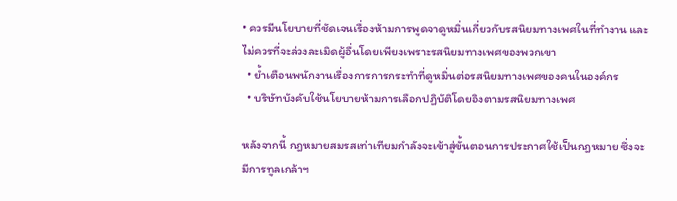• ควรมีนโยบายที่ชัดเจนเรื่องห้ามการพูดจาดูหมิ่นเกี่ยวกับรสนิยมทางเพศในที่ทำงาน และไม่ควรที่จะล่วงละเมิดผู้อื่นโดยเพียงเพราะรสนิยมทางเพศของพวกเขา
  • ย้ำเตือนพนักงานเรื่องการการกระทำที่ดูหมิ่นต่อรสนิยมทางเพศของคนในองค์กร
  • บริษัทบังคับใช้นโยบายห้ามการเลือกปฏิบัติโดยอิงตามรสนิยมทางเพศ

หลังจากนี้ กฎหมายสมรสเท่าเทียมกำลังจะเข้าสู่ขั้นตอนการประกาศใช้เป็นกฎหมาย ซึ่งจะมีการทูลเกล้าฯ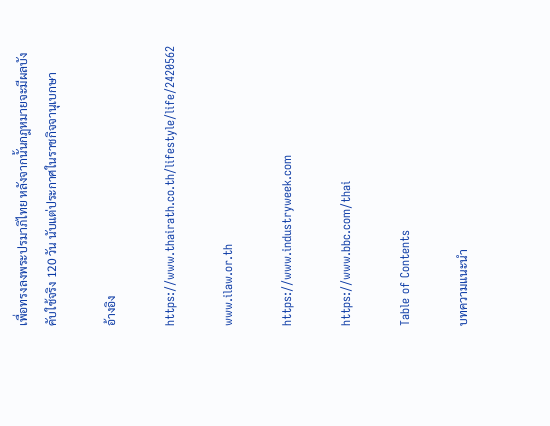เพื่อทรงลงพระปรมาภิไทย หลังจากนั้นกฎหมายจะมีผลบังคับใช้จริง 120 วัน นับแต่ประกาศในราชกิจจานุเบกษา

อ้างอิง

https://www.thairath.co.th/lifestyle/life/2420562

www.ilaw.or.th

https://www.industryweek.com

https://www.bbc.com/thai

Table of Contents

บทความแนะนำ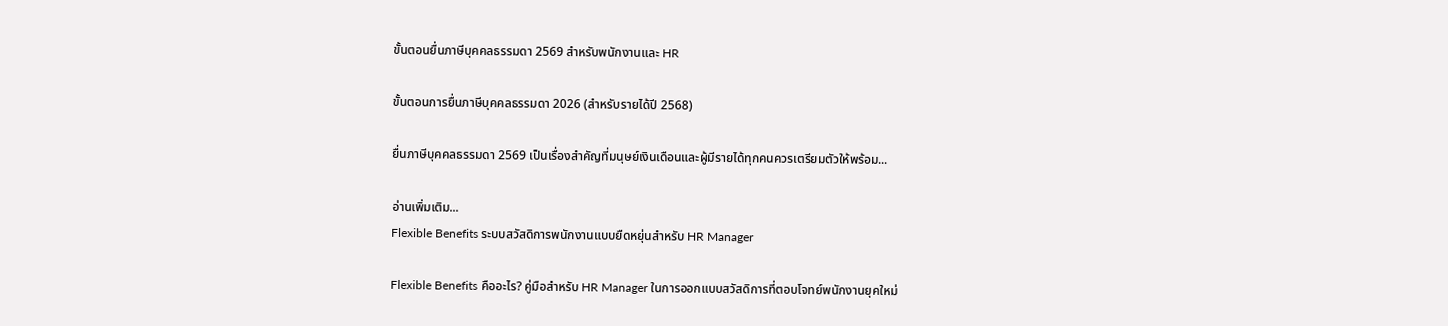ขั้นตอนยื่นภาษีบุคคลธรรมดา 2569 สำหรับพนักงานและ HR

ขั้นตอนการยื่นภาษีบุคคลธรรมดา 2026 (สำหรับรายได้ปี 2568)

ยื่นภาษีบุคคลธรรมดา 2569 เป็นเรื่องสำคัญที่มนุษย์เงินเดือนและผู้มีรายได้ทุกคนควรเตรียมตัวให้พร้อม...

อ่านเพิ่มเติม...
Flexible Benefits ระบบสวัสดิการพนักงานแบบยืดหยุ่นสำหรับ HR Manager

Flexible Benefits คืออะไร? คู่มือสำหรับ HR Manager ในการออกแบบสวัสดิการที่ตอบโจทย์พนักงานยุคใหม่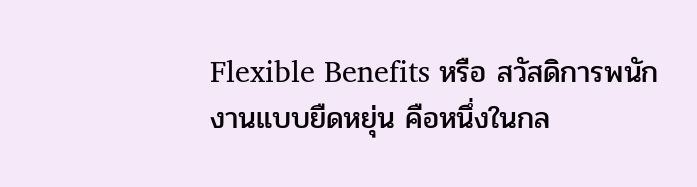Flexible Benefits หรือ สวัสดิการพนักงานแบบยืดหยุ่น คือหนึ่งในกล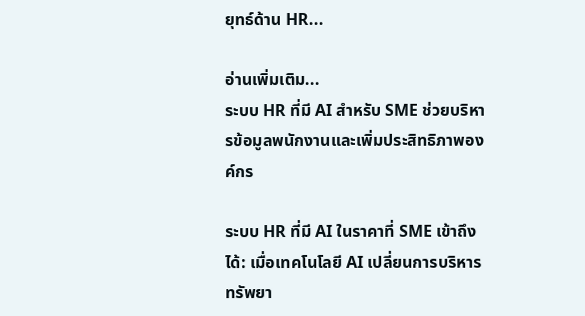ยุทธ์ด้าน HR...

อ่านเพิ่มเติม...
ระบบ HR ที่มี AI สำหรับ SME ช่วยบริหารข้อมูลพนักงานและเพิ่มประสิทธิภาพองค์กร

ระบบ HR ที่มี AI ในราคาที่ SME เข้าถึงได้: เมื่อเทคโนโลยี AI เปลี่ยนการบริหารทรัพยา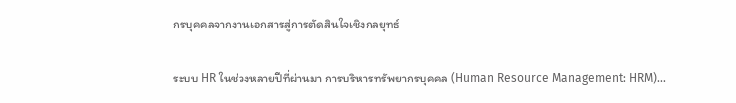กรบุคคลจากงานเอกสารสู่การตัดสินใจเชิงกลยุทธ์

ระบบ HR ในช่วงหลายปีที่ผ่านมา การบริหารทรัพยากรบุคคล (Human Resource Management: HRM)...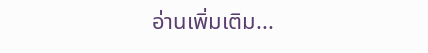อ่านเพิ่มเติม...